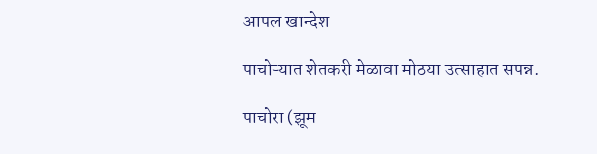आपल खान्देश

पाचोऱ्यात शेतकरी मेळावा मोठया उत्साहात सपन्न.

पाचोरा (झूम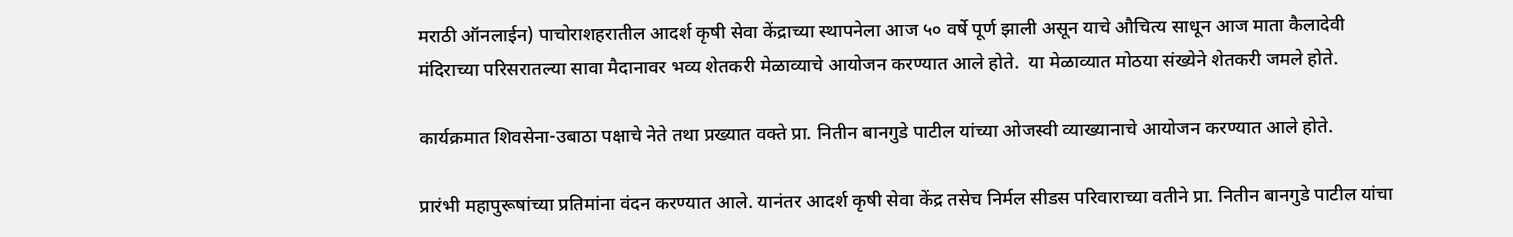मराठी ऑनलाईन) पाचोराशहरातील आदर्श कृषी सेवा केंद्राच्या स्थापनेला आज ५० वर्षे पूर्ण झाली असून याचे औचित्य साधून आज माता कैलादेवी मंदिराच्या परिसरातल्या सावा मैदानावर भव्य शेतकरी मेळाव्याचे आयोजन करण्यात आले होते.  या मेळाव्यात मोठया संख्येने शेतकरी जमले होते.

कार्यक्रमात शिवसेना-उबाठा पक्षाचे नेते तथा प्रख्यात वक्ते प्रा. नितीन बानगुडे पाटील यांच्या ओजस्वी व्याख्यानाचे आयोजन करण्यात आले होते.

प्रारंभी महापुरूषांच्या प्रतिमांना वंदन करण्यात आले. यानंतर आदर्श कृषी सेवा केंद्र तसेच निर्मल सीडस परिवाराच्या वतीने प्रा. नितीन बानगुडे पाटील यांचा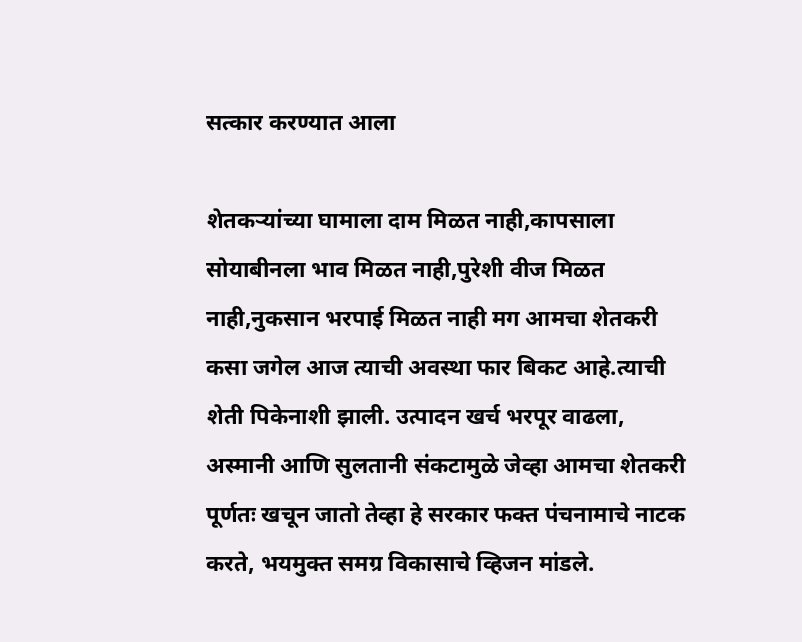सत्कार करण्यात आला

शेतकऱ्यांच्या घामाला दाम मिळत नाही,कापसाला सोयाबीनला भाव मिळत नाही,पुरेशी वीज मिळत नाही,नुकसान भरपाई मिळत नाही मग आमचा शेतकरी कसा जगेल आज त्याची अवस्था फार बिकट आहे.त्याची शेती पिकेनाशी झाली. उत्पादन खर्च भरपूर वाढला, अस्मानी आणि सुलतानी संकटामुळे जेव्हा आमचा शेतकरी पूर्णतः खचून जातो तेव्हा हे सरकार फक्त पंचनामाचे नाटक करते, भयमुक्त समग्र विकासाचे व्हिजन मांडले.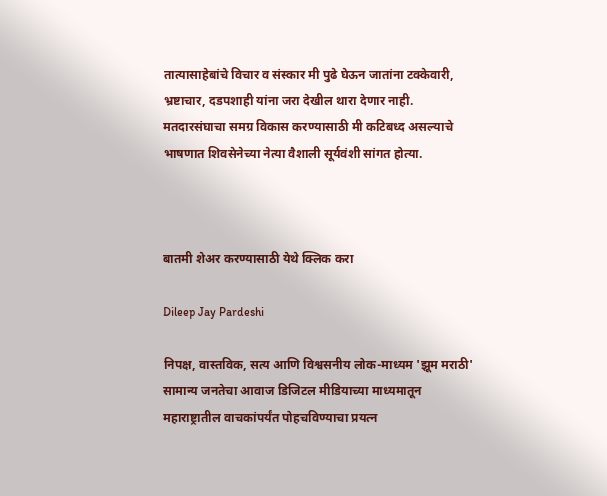तात्यासाहेबांचे विचार व संस्कार मी पुढे घेऊन जातांना टक्केवारी, भ्रष्टाचार, दडपशाही यांना जरा देखील थारा देणार नाही. मतदारसंघाचा समग्र विकास करण्यासाठी मी कटिबध्द असल्याचे भाषणात शिवसेनेच्या नेत्या वैशाली सूर्यवंशी सांगत होत्या.



बातमी शेअर करण्यासाठी येथे क्लिक करा

Dileep Jay Pardeshi

निपक्ष, वास्तविक, सत्य आणि विश्वसनीय लोक-माध्यम 'झूम मराठी' सामान्य जनतेचा आवाज डिजिटल मीडियाच्या माध्यमातून महाराष्ट्रातील वाचकांपर्यंत पोहचविण्याचा प्रयत्न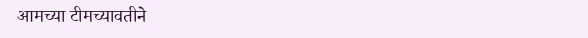आमच्या टीमच्यावतीने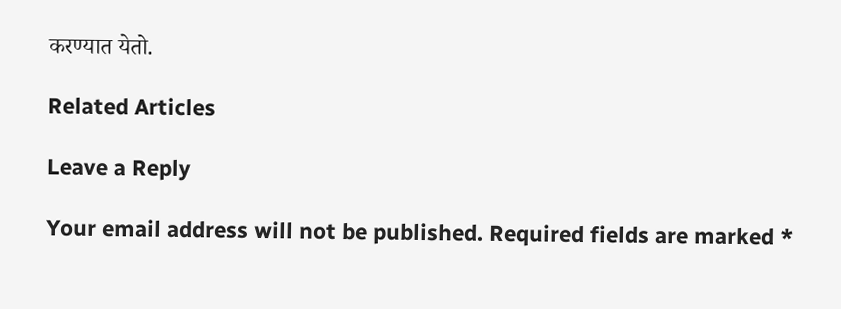करण्यात येतो.

Related Articles

Leave a Reply

Your email address will not be published. Required fields are marked *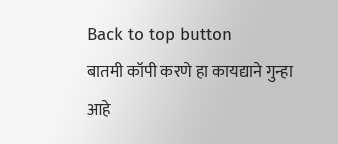Back to top button
बातमी कॉपी करणे हा कायद्याने गुन्हा आहे